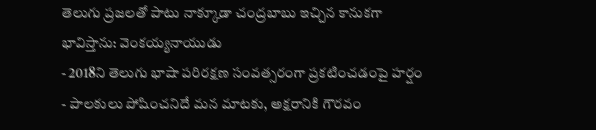తెలుగు ప్రజలతో పాటు నాక్కూడా చంద్రబాబు ఇచ్చిన కానుకగా భావిస్తాను: వెంకయ్యనాయుడు
- 2018ని తెలుగు భాషా పరిరక్షణ సంవత్సరంగా ప్రకటించడంపై హర్షం
- పాలకులు పోషించనిదే మన మాటకు, అక్షరానికి గౌరవం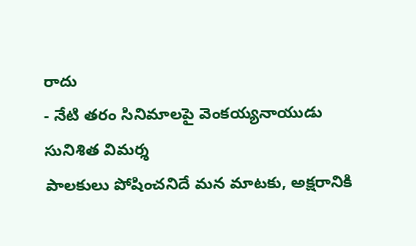రాదు
- నేటి తరం సినిమాలపై వెంకయ్యనాయుడు సునిశిత విమర్శ
పాలకులు పోషించనిదే మన మాటకు, అక్షరానికి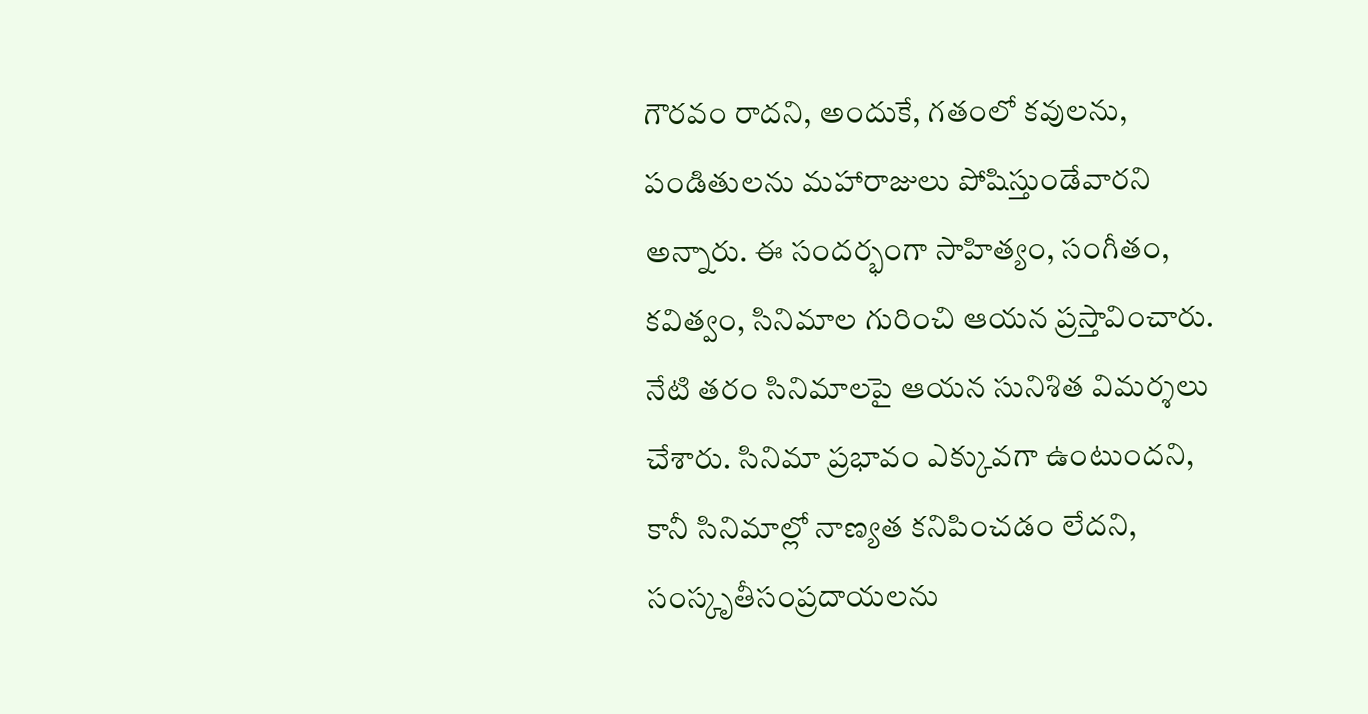గౌరవం రాదని, అందుకే, గతంలో కవులను, పండితులను మహారాజులు పోషిస్తుండేవారని అన్నారు. ఈ సందర్భంగా సాహిత్యం, సంగీతం, కవిత్వం, సినిమాల గురించి ఆయన ప్రస్తావించారు. నేటి తరం సినిమాలపై ఆయన సునిశిత విమర్శలు చేశారు. సినిమా ప్రభావం ఎక్కువగా ఉంటుందని, కానీ సినిమాల్లో నాణ్యత కనిపించడం లేదని, సంస్కృతీసంప్రదాయలను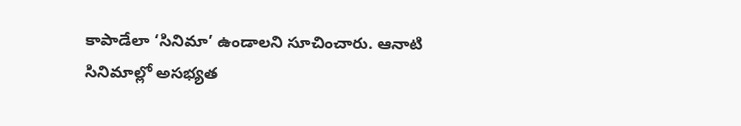కాపాడేలా ‘సినిమా’ ఉండాలని సూచించారు. ఆనాటి సినిమాల్లో అసభ్యత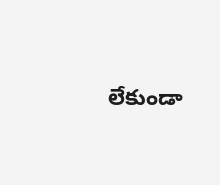లేకుండా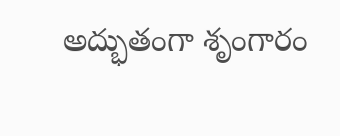అద్భుతంగా శృంగారం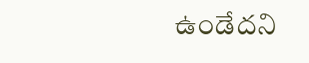ఉండేదని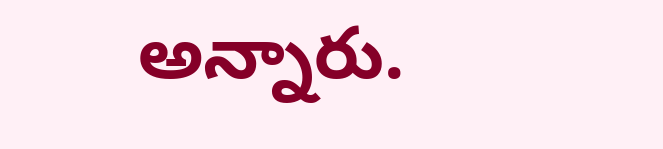అన్నారు.